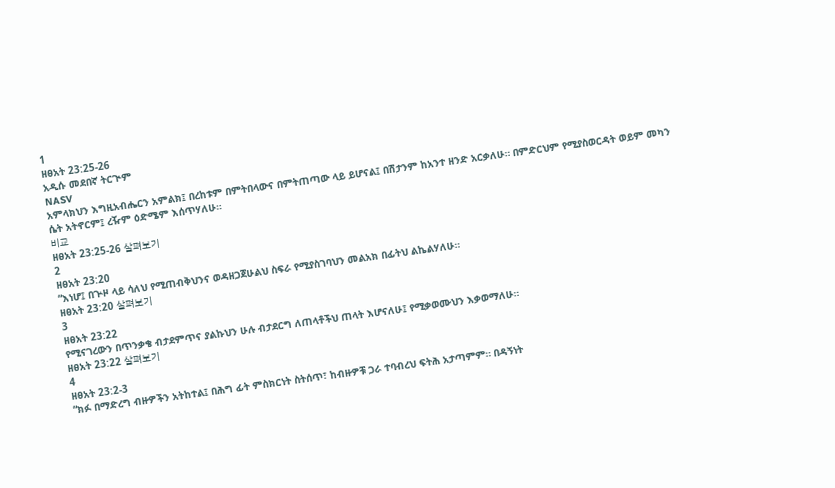1
ዘፀአት 23:25-26
አዲሱ መደበኛ ትርጒም
NASV
አምላክህን እግዚአብሔርን አምልክ፤ በረከቱም በምትበላውና በምትጠጣው ላይ ይሆናል፤ በሽታንም ከአንተ ዘንድ አርቃለሁ። በምድርህም የሚያስወርዳት ወይም መካን ሴት አትኖርም፤ ረዥም ዕድሜም እሰጥሃለሁ።
비교
ዘፀአት 23:25-26 살펴보기
2
ዘፀአት 23:20
“እነሆ፤ በጕዞ ላይ ሳለህ የሚጠብቅህንና ወዳዘጋጀሁልህ ስፍራ የሚያስገባህን መልአክ በፊትህ ልኬልሃለሁ።
ዘፀአት 23:20 살펴보기
3
ዘፀአት 23:22
የሚናገረውን በጥንቃቄ ብታደምጥና ያልኩህን ሁሉ ብታደርግ ለጠላቶችህ ጠላት እሆናለሁ፤ የሚቃወሙህን እቃወማለሁ።
ዘፀአት 23:22 살펴보기
4
ዘፀአት 23:2-3
“ክፉ በማድረግ ብዙዎችን አትከተል፤ በሕግ ፊት ምስክርነት ስትሰጥ፣ ከብዙዎቹ ጋራ ተባብረህ ፍትሕ አታጣምም። በዳኝነት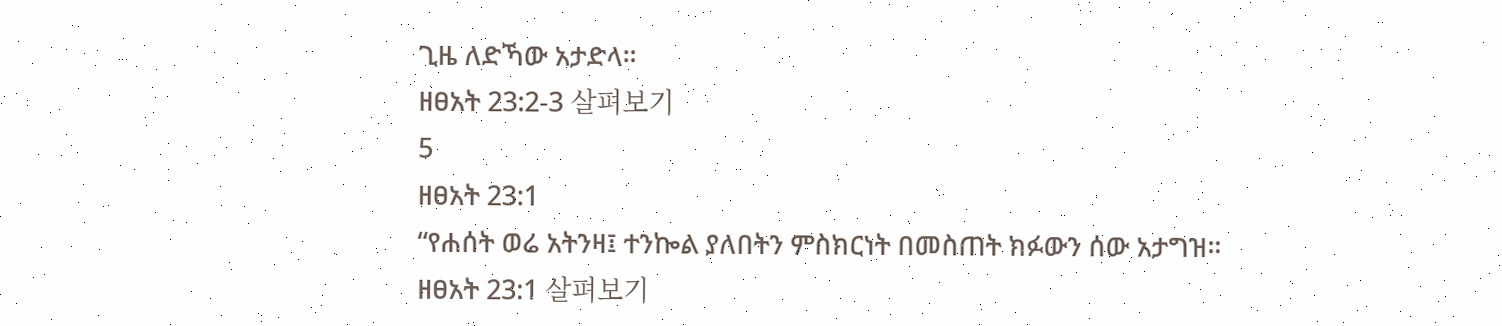ጊዜ ለድኻው አታድላ።
ዘፀአት 23:2-3 살펴보기
5
ዘፀአት 23:1
“የሐሰት ወሬ አትንዛ፤ ተንኰል ያለበትን ምስክርነት በመስጠት ክፉውን ሰው አታግዝ።
ዘፀአት 23:1 살펴보기